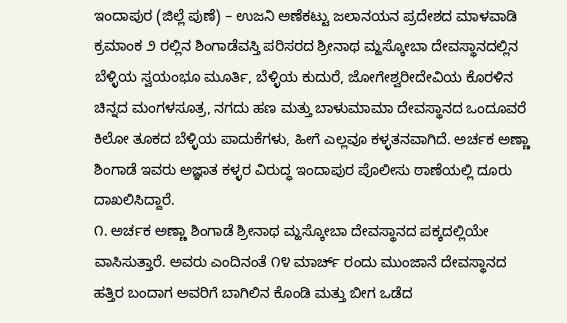ಇಂದಾಪುರ (ಜಿಲ್ಲೆ ಪುಣೆ) – ಉಜನಿ ಅಣೆಕಟ್ಟು ಜಲಾನಯನ ಪ್ರದೇಶದ ಮಾಳವಾಡಿ ಕ್ರಮಾಂಕ ೨ ರಲ್ಲಿನ ಶಿಂಗಾಡೆವಸ್ತಿ ಪರಿಸರದ ಶ್ರೀನಾಥ ಮ್ಹಸ್ಕೋಬಾ ದೇವಸ್ಥಾನದಲ್ಲಿನ ಬೆಳ್ಳಿಯ ಸ್ವಯಂಭೂ ಮೂರ್ತಿ, ಬೆಳ್ಳಿಯ ಕುದುರೆ, ಜೋಗೇಶ್ವರೀದೇವಿಯ ಕೊರಳಿನ ಚಿನ್ನದ ಮಂಗಳಸೂತ್ರ, ನಗದು ಹಣ ಮತ್ತು ಬಾಳುಮಾಮಾ ದೇವಸ್ಥಾನದ ಒಂದೂವರೆ ಕಿಲೋ ತೂಕದ ಬೆಳ್ಳಿಯ ಪಾದುಕೆಗಳು, ಹೀಗೆ ಎಲ್ಲವೂ ಕಳ್ಳತನವಾಗಿದೆ. ಅರ್ಚಕ ಅಣ್ಣಾ ಶಿಂಗಾಡೆ ಇವರು ಅಜ್ಞಾತ ಕಳ್ಳರ ವಿರುದ್ಧ ಇಂದಾಪುರ ಪೊಲೀಸು ಠಾಣೆಯಲ್ಲಿ ದೂರು ದಾಖಲಿಸಿದ್ದಾರೆ.
೧. ಅರ್ಚಕ ಅಣ್ಣಾ ಶಿಂಗಾಡೆ ಶ್ರೀನಾಥ ಮ್ಹಸ್ಕೋಬಾ ದೇವಸ್ಥಾನದ ಪಕ್ಕದಲ್ಲಿಯೇ ವಾಸಿಸುತ್ತಾರೆ. ಅವರು ಎಂದಿನಂತೆ ೧೪ ಮಾರ್ಚ್ ರಂದು ಮುಂಜಾನೆ ದೇವಸ್ಥಾನದ ಹತ್ತಿರ ಬಂದಾಗ ಅವರಿಗೆ ಬಾಗಿಲಿನ ಕೊಂಡಿ ಮತ್ತು ಬೀಗ ಒಡೆದ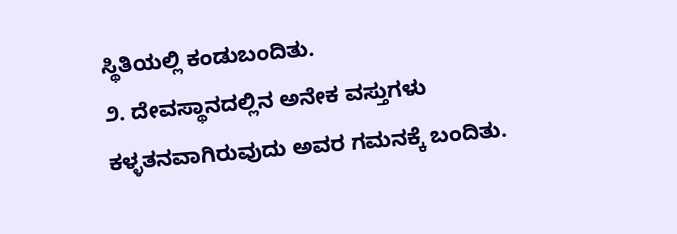ಸ್ಥಿತಿಯಲ್ಲಿ ಕಂಡುಬಂದಿತು.
೨. ದೇವಸ್ಥಾನದಲ್ಲಿನ ಅನೇಕ ವಸ್ತುಗಳು ಕಳ್ಳತನವಾಗಿರುವುದು ಅವರ ಗಮನಕ್ಕೆ ಬಂದಿತು.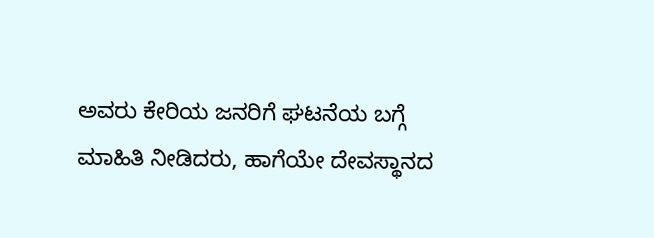ಅವರು ಕೇರಿಯ ಜನರಿಗೆ ಘಟನೆಯ ಬಗ್ಗೆ ಮಾಹಿತಿ ನೀಡಿದರು, ಹಾಗೆಯೇ ದೇವಸ್ಥಾನದ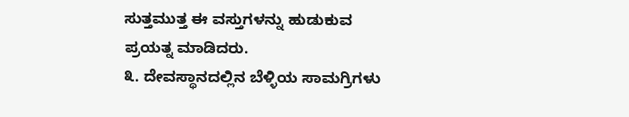ಸುತ್ತಮುತ್ತ ಈ ವಸ್ತುಗಳನ್ನು ಹುಡುಕುವ ಪ್ರಯತ್ನ ಮಾಡಿದರು.
೩. ದೇವಸ್ಥಾನದಲ್ಲಿನ ಬೆಳ್ಳಿಯ ಸಾಮಗ್ರಿಗಳು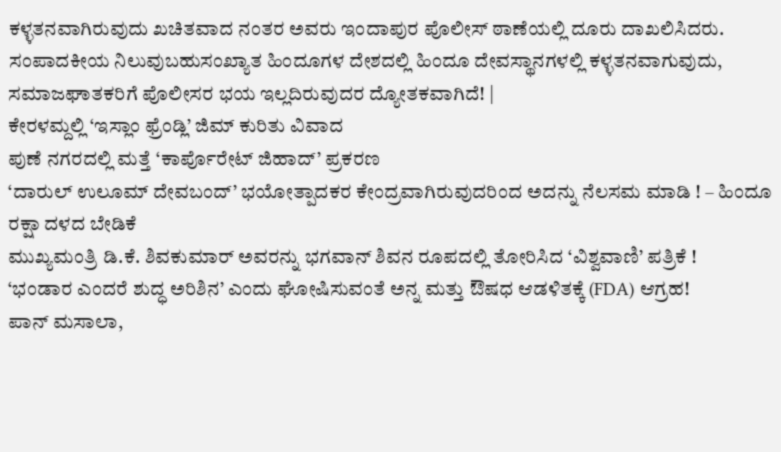ಕಳ್ಳತನವಾಗಿರುವುದು ಖಚಿತವಾದ ನಂತರ ಅವರು ಇಂದಾಪುರ ಪೊಲೀಸ್ ಠಾಣೆಯಲ್ಲಿ ದೂರು ದಾಖಲಿಸಿದರು.
ಸಂಪಾದಕೀಯ ನಿಲುವುಬಹುಸಂಖ್ಯಾತ ಹಿಂದೂಗಳ ದೇಶದಲ್ಲಿ ಹಿಂದೂ ದೇವಸ್ಥಾನಗಳಲ್ಲಿ ಕಳ್ಳತನವಾಗುವುದು, ಸಮಾಜಘಾತಕರಿಗೆ ಪೊಲೀಸರ ಭಯ ಇಲ್ಲದಿರುವುದರ ದ್ಯೋತಕವಾಗಿದೆ! |
ಕೇರಳಮ್ದಲ್ಲಿ ‘ಇಸ್ಲಾಂ ಫ್ರೆಂಡ್ಲಿ’ ಜಿಮ್ ಕುರಿತು ವಿವಾದ
ಪುಣೆ ನಗರದಲ್ಲಿ ಮತ್ತೆ ‘ಕಾರ್ಪೊರೇಟ್ ಜಿಹಾದ್’ ಪ್ರಕರಣ
‘ದಾರುಲ್ ಉಲೂಮ್ ದೇವಬಂದ್’ ಭಯೋತ್ಪಾದಕರ ಕೇಂದ್ರವಾಗಿರುವುದರಿಂದ ಅದನ್ನು ನೆಲಸಮ ಮಾಡಿ ! – ಹಿಂದೂ ರಕ್ಷಾ ದಳದ ಬೇಡಿಕೆ
ಮುಖ್ಯಮಂತ್ರಿ ಡಿ.ಕೆ. ಶಿವಕುಮಾರ್ ಅವರನ್ನು ಭಗವಾನ್ ಶಿವನ ರೂಪದಲ್ಲಿ ತೋರಿಸಿದ ‘ವಿಶ್ವವಾಣಿ’ ಪತ್ರಿಕೆ !
‘ಭಂಡಾರ ಎಂದರೆ ಶುದ್ಧ ಅರಿಶಿನ’ ಎಂದು ಘೋಷಿಸುವಂತೆ ಅನ್ನ ಮತ್ತು ಔಷಧ ಆಡಳಿತಕ್ಕೆ (FDA) ಆಗ್ರಹ!
ಪಾನ್ ಮಸಾಲಾ,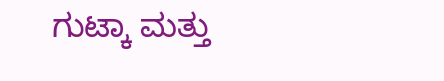ಗುಟ್ಕಾ ಮತ್ತು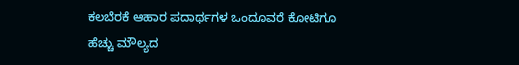ಕಲಬೆರಕೆ ಆಹಾರ ಪದಾರ್ಥಗಳ ಒಂದೂವರೆ ಕೋಟಿಗೂ ಹೆಚ್ಚು ಮೌಲ್ಯದ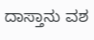ದಾಸ್ತಾನು ವಶ